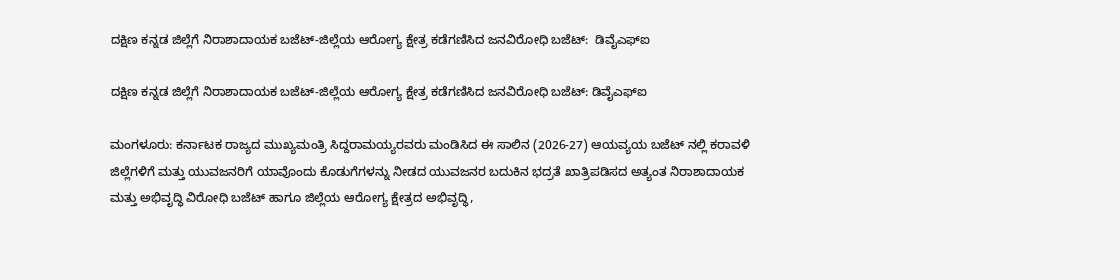ದಕ್ಷಿಣ ಕನ್ನಡ ಜಿಲ್ಲೆಗೆ ನಿರಾಶಾದಾಯಕ ಬಜೆಟ್-ಜಿಲ್ಲೆಯ ಆರೋಗ್ಯ ಕ್ಷೇತ್ರ ಕಡೆಗಣಿಸಿದ ಜನವಿರೋಧಿ ಬಜೆಟ್:  ಡಿವೈಎಫ್ಐ

ದಕ್ಷಿಣ ಕನ್ನಡ ಜಿಲ್ಲೆಗೆ ನಿರಾಶಾದಾಯಕ ಬಜೆಟ್-ಜಿಲ್ಲೆಯ ಆರೋಗ್ಯ ಕ್ಷೇತ್ರ ಕಡೆಗಣಿಸಿದ ಜನವಿರೋಧಿ ಬಜೆಟ್: ಡಿವೈಎಫ್ಐ

ಮಂಗಳೂರು: ಕರ್ನಾಟಕ ರಾಜ್ಯದ ಮುಖ್ಯಮಂತ್ರಿ ಸಿದ್ದರಾಮಯ್ಯರವರು ಮಂಡಿಸಿದ ಈ ಸಾಲಿನ (2026-27) ಆಯವ್ಯಯ ಬಜೆಟ್ ನಲ್ಲಿ ಕರಾವಳಿ ಜಿಲ್ಲೆಗಳಿಗೆ ಮತ್ತು ಯುವಜನರಿಗೆ ಯಾವೊಂದು ಕೊಡುಗೆಗಳನ್ನು ನೀಡದ ಯುವಜನರ ಬದುಕಿನ ಭದ್ರತೆ ಖಾತ್ರಿಪಡಿಸದ ಅತ್ಯಂತ ನಿರಾಶಾದಾಯಕ ಮತ್ತು ಅಭಿವೃದ್ಧಿ ವಿರೋಧಿ ಬಜೆಟ್ ಹಾಗೂ ಜಿಲ್ಲೆಯ ಆರೋಗ್ಯ ಕ್ಷೇತ್ರದ ಅಭಿವೃದ್ಧಿ,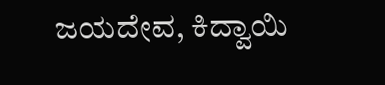ಜಯದೇವ, ಕಿದ್ವಾಯಿ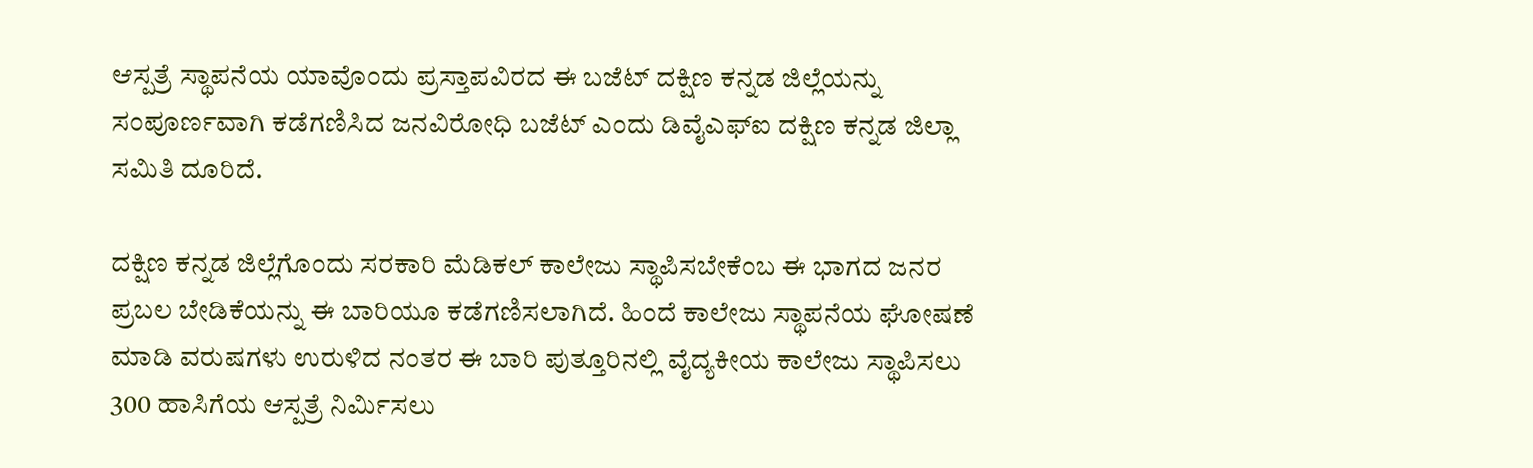ಆಸ್ಪತ್ರೆ ಸ್ಥಾಪನೆಯ ಯಾವೊಂದು ಪ್ರಸ್ತಾಪವಿರದ ಈ ಬಜೆಟ್ ದಕ್ಷಿಣ ಕನ್ನಡ ಜಿಲ್ಲೆಯನ್ನು ಸಂಪೂರ್ಣವಾಗಿ ಕಡೆಗಣಿಸಿದ ಜನವಿರೋಧಿ ಬಜೆಟ್ ಎಂದು ಡಿವೈಎಫ್ಐ ದಕ್ಷಿಣ ಕನ್ನಡ ಜಿಲ್ಲಾ ಸಮಿತಿ ದೂರಿದೆ.

ದಕ್ಷಿಣ ಕನ್ನಡ ಜಿಲ್ಲೆಗೊಂದು ಸರಕಾರಿ ಮೆಡಿಕಲ್ ಕಾಲೇಜು ಸ್ಥಾಪಿಸಬೇಕೆಂಬ ಈ ಭಾಗದ ಜನರ ಪ್ರಬಲ ಬೇಡಿಕೆಯನ್ನು ಈ ಬಾರಿಯೂ ಕಡೆಗಣಿಸಲಾಗಿದೆ. ಹಿಂದೆ ಕಾಲೇಜು ಸ್ಥಾಪನೆಯ ಘೋಷಣೆ ಮಾಡಿ ವರುಷಗಳು ಉರುಳಿದ ನಂತರ ಈ ಬಾರಿ ಪುತ್ತೂರಿನಲ್ಲಿ ವೈದ್ಯಕೀಯ ಕಾಲೇಜು ಸ್ಥಾಪಿಸಲು 300 ಹಾಸಿಗೆಯ ಆಸ್ಪತ್ರೆ ನಿರ್ಮಿಸಲು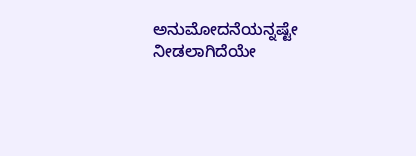ಅನುಮೋದನೆಯನ್ನಷ್ಟೇ ನೀಡಲಾಗಿದೆಯೇ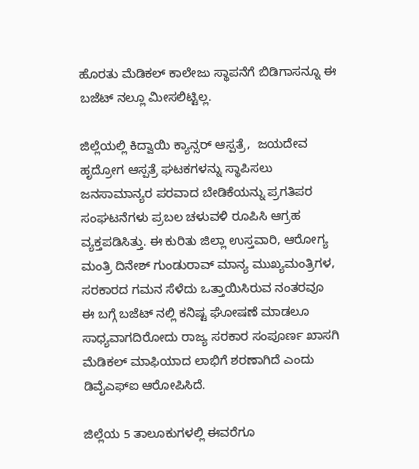ಹೊರತು ಮೆಡಿಕಲ್ ಕಾಲೇಜು ಸ್ಥಾಪನೆಗೆ ಬಿಡಿಗಾಸನ್ನೂ ಈ ಬಜೆಟ್ ನಲ್ಲೂ ಮೀಸಲಿಟ್ಟಿಲ್ಲ.

ಜಿಲ್ಲೆಯಲ್ಲಿ ಕಿದ್ವಾಯಿ ಕ್ಯಾನ್ಸರ್ ಆಸ್ಪತ್ರೆ,  ಜಯದೇವ ಹೃದ್ರೋಗ ಆಸ್ಪತ್ರೆ ಘಟಕಗಳನ್ನು ಸ್ಥಾಪಿಸಲು ಜನಸಾಮಾನ್ಯರ ಪರವಾದ ಬೇಡಿಕೆಯನ್ನು ಪ್ರಗತಿಪರ ಸಂಘಟನೆಗಳು ಪ್ರಬಲ ಚಳುವಳಿ ರೂಪಿಸಿ ಆಗ್ರಹ ವ್ಯಕ್ತಪಡಿಸಿತ್ತು. ಈ ಕುರಿತು ಜಿಲ್ಲಾ ಉಸ್ತವಾರಿ, ಆರೋಗ್ಯ ಮಂತ್ರಿ ದಿನೇಶ್ ಗುಂಡುರಾವ್ ಮಾನ್ಯ ಮುಖ್ಯಮಂತ್ರಿಗಳ, ಸರಕಾರದ ಗಮನ ಸೆಳೆದು ಒತ್ತಾಯಿಸಿರುವ ನಂತರವೂ ಈ ಬಗ್ಗೆ ಬಜೆಟ್ ನಲ್ಲಿ ಕನಿಷ್ಟ ಘೋಷಣೆ ಮಾಡಲೂ ಸಾಧ್ಯವಾಗದಿರೋದು ರಾಜ್ಯ ಸರಕಾರ ಸಂಪೂರ್ಣ ಖಾಸಗಿ ಮೆಡಿಕಲ್ ಮಾಫಿಯಾದ ಲಾಭಿಗೆ ಶರಣಾಗಿದೆ ಎಂದು ಡಿವೈಎಫ್ಐ ಆರೋಪಿಸಿದೆ.

ಜಿಲ್ಲೆಯ 5 ತಾಲೂಕುಗಳಲ್ಲಿ ಈವರೆಗೂ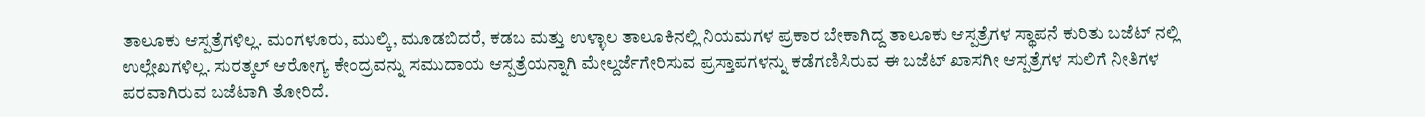ತಾಲೂಕು ಆಸ್ಪತ್ರೆಗಳಿಲ್ಲ. ಮಂಗಳೂರು, ಮುಲ್ಕಿ, ಮೂಡಬಿದರೆ, ಕಡಬ ಮತ್ತು ಉಳ್ಳಾಲ ತಾಲೂಕಿನಲ್ಲಿ ನಿಯಮಗಳ ಪ್ರಕಾರ ಬೇಕಾಗಿದ್ದ ತಾಲೂಕು ಆಸ್ಪತ್ರೆಗಳ ಸ್ಥಾಪನೆ ಕುರಿತು ಬಜೆಟ್ ನಲ್ಲಿ ಉಲ್ಲೇಖಗಳಿಲ್ಲ. ಸುರತ್ಕಲ್ ಆರೋಗ್ಯ ಕೇಂದ್ರವನ್ನು ಸಮುದಾಯ ಆಸ್ಪತ್ರೆಯನ್ನಾಗಿ ಮೇಲ್ದರ್ಜೆಗೇರಿಸುವ ಪ್ರಸ್ತಾಪಗಳನ್ನು ಕಡೆಗಣಿಸಿರುವ ಈ ಬಜೆಟ್ ಖಾಸಗೀ ಆಸ್ಪತ್ರೆಗಳ ಸುಲಿಗೆ ನೀತಿಗಳ ಪರವಾಗಿರುವ ಬಜೆಟಾಗಿ ತೋರಿದೆ.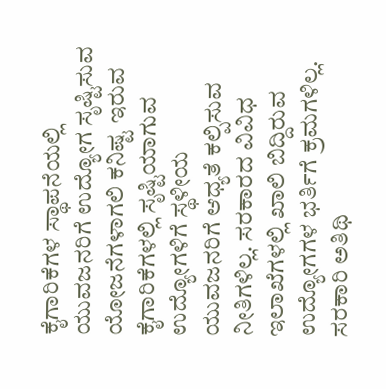ಕೈಗಾರಿಕೆಗಳ ಸ್ಥಾಪನೆಯಲ್ಲಿ ಯುವಜನರಿಗೆ ಉದ್ಯೋಗ ಸೃಷ್ಟಿಸುವ ಯೋಜನೆಗಳಾಗಲಿ ಕನಿಷ್ಟ ಇರುವ ಕೈಗಾರಿಕೆಗಳಲ್ಲಿ ಸೃಷ್ಟಿಯಾಗುವ ಉದ್ಯೋಗಳಿಗೆ ಸ್ಥಳೀಯ ಯುವಜನರಿಗೆ ಆಧ್ಯತೆ ಕಲ್ಪಿಸುವ ನೀತಿಗಳಿಲ್ಲ. ಸರಕಾರದ ವಿವಿಧ ಇಲಾಖೆಗಳಲ್ಲಿ ಖಾಲಿ ಬಿದ್ದಿರುವ ಉದ್ಯೋಗಗಳ ಭರ್ತಿಗೆ ಕ್ರಮಗಳಿಲ್ಲ. ಸರಕಾರಿ ಅತಿಥಿ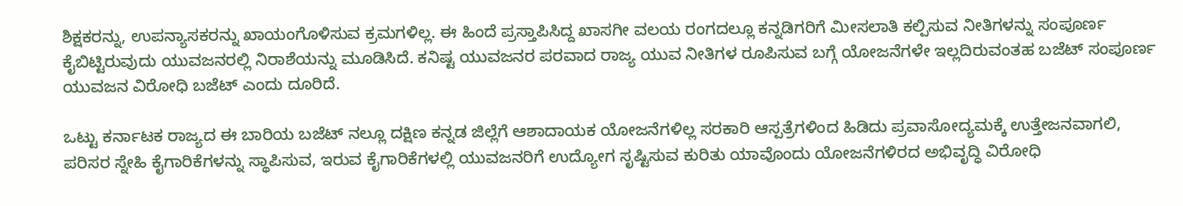ಶಿಕ್ಷಕರನ್ನು, ಉಪನ್ಯಾಸಕರನ್ನು ಖಾಯಂಗೊಳಿಸುವ ಕ್ರಮಗಳಿಲ್ಲ. ಈ ಹಿಂದೆ ಪ್ರಸ್ತಾಪಿಸಿದ್ದ ಖಾಸಗೀ ವಲಯ ರಂಗದಲ್ಲೂ ಕನ್ನಡಿಗರಿಗೆ ಮೀಸಲಾತಿ ಕಲ್ಪಿಸುವ ನೀತಿಗಳನ್ನು ಸಂಪೂರ್ಣ ಕೈಬಿಟ್ಟಿರುವುದು ಯುವಜನರಲ್ಲಿ ನಿರಾಶೆಯನ್ನು ಮೂಡಿಸಿದೆ. ಕನಿಷ್ಟ ಯುವಜನರ ಪರವಾದ ರಾಜ್ಯ ಯುವ ನೀತಿಗಳ ರೂಪಿಸುವ ಬಗ್ಗೆ ಯೋಜನೆಗಳೇ ಇಲ್ಲದಿರುವಂತಹ ಬಜೆಟ್ ಸಂಪೂರ್ಣ ಯುವಜನ ವಿರೋಧಿ ಬಜೆಟ್ ಎಂದು ದೂರಿದೆ.

ಒಟ್ಟು ಕರ್ನಾಟಕ ರಾಜ್ಯದ ಈ ಬಾರಿಯ ಬಜೆಟ್ ನಲ್ಲೂ ದಕ್ಷಿಣ ಕನ್ನಡ ಜಿಲ್ಲೆಗೆ ಆಶಾದಾಯಕ ಯೋಜನೆಗಳಿಲ್ಲ ಸರಕಾರಿ ಆಸ್ಪತ್ರೆಗಳಿಂದ ಹಿಡಿದು ಪ್ರವಾಸೋದ್ಯಮಕ್ಕೆ ಉತ್ತೇಜನವಾಗಲಿ, ಪರಿಸರ ಸ್ನೇಹಿ ಕೈಗಾರಿಕೆಗಳನ್ನು ಸ್ಥಾಪಿಸುವ, ಇರುವ ಕೈಗಾರಿಕೆಗಳಲ್ಲಿ ಯುವಜನರಿಗೆ ಉದ್ಯೋಗ ಸೃಷ್ಟಿಸುವ ಕುರಿತು ಯಾವೊಂದು ಯೋಜನೆಗಳಿರದ ಅಭಿವೃದ್ಧಿ ವಿರೋಧಿ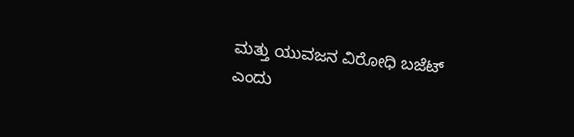ಮತ್ತು ಯುವಜನ ವಿರೋಧಿ ಬಜೆಟ್ ಎಂದು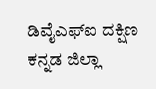ಡಿವೈಎಫ್ಐ ದಕ್ಷಿಣ ಕನ್ನಡ ಜಿಲ್ಲಾ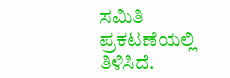ಸಮಿತಿ ಪ್ರಕಟಣೆಯಲ್ಲಿ ತಿಳಿಸಿದೆ.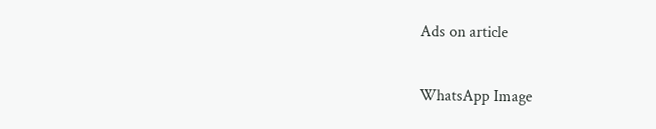Ads on article

WhatsApp Image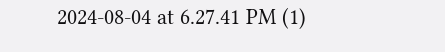2024-08-04 at 6.27.41 PM (1)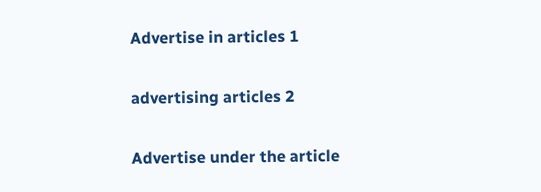Advertise in articles 1

advertising articles 2

Advertise under the article